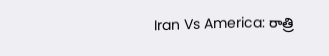Iran Vs America: రాత్రి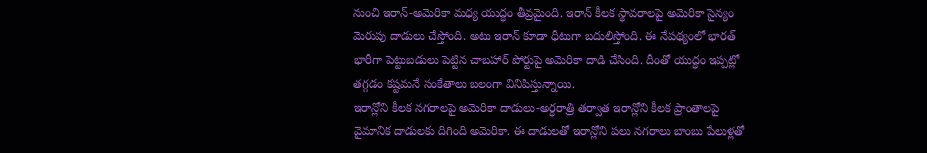నుంచి ఇరాన్-అమెరికా మధ్య యుద్ధం తీవ్రమైంది. ఇరాన్ కీలక స్థావరాలపై అమెరికా సైన్యం మెరుపు దాడులు చేస్తోంది. అటు ఇరాన్ కూడా ధీటుగా బదులిస్తోంది. ఈ నేపథ్యంలో భారత్ భారీగా పెట్టుబడులు పెట్టిన చాబహార్ పోర్టుపై అమెరికా దాడి చేసింది. దీంతో యుద్ధం ఇప్పట్లో తగ్గడం కష్టమనే సంకేతాలు బలంగా వినిపిస్తున్నాయి.
ఇరాన్లోని కీలక నగరాలపై అమెరికా దాడులు-అర్ధరాత్రి తర్వాత ఇరాన్లోని కీలక ప్రాంతాలపై వైమానిక దాడులకు దిగింది అమెరికా. ఈ దాడులతో ఇరాన్లోని పలు నగరాలు బాంబు పేలుళ్లతో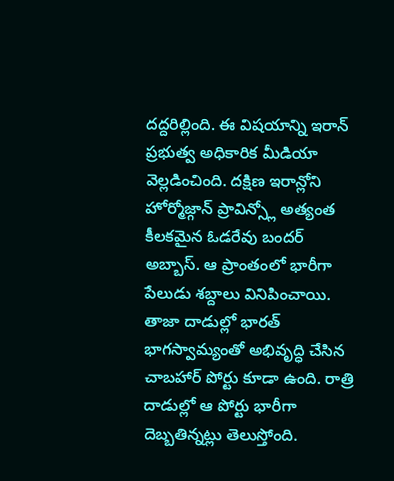దద్దరిల్లింది. ఈ విషయాన్ని ఇరాన్ ప్రభుత్వ అధికారిక మీడియా వెల్లడించింది. దక్షిణ ఇరాన్లోని హోర్మోజ్గాన్ ప్రావిన్స్లో అత్యంత కీలకమైన ఓడరేవు బందర్ అబ్బాస్. ఆ ప్రాంతంలో భారీగా పేలుడు శబ్దాలు వినిపించాయి.
తాజా దాడుల్లో భారత్ భాగస్వామ్యంతో అభివృద్ధి చేసిన చాబహార్ పోర్టు కూడా ఉంది. రాత్రి దాడుల్లో ఆ పోర్టు భారీగా దెబ్బతిన్నట్లు తెలుస్తోంది.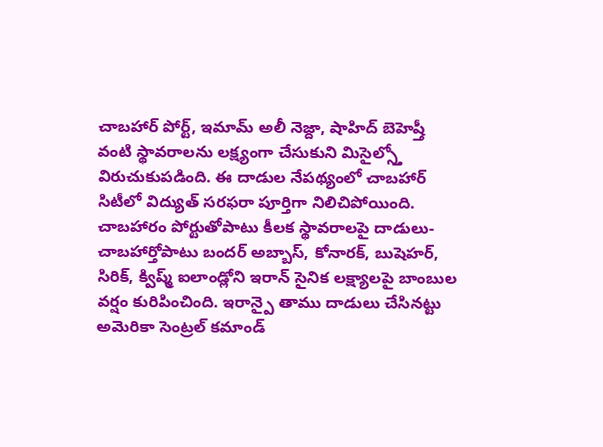చాబహార్ పోర్ట్, ఇమామ్ అలీ నెజ్దా, షాహిద్ బెహెష్తీ వంటి స్థావరాలను లక్ష్యంగా చేసుకుని మిసైల్స్తో విరుచుకుపడింది. ఈ దాడుల నేపథ్యంలో చాబహార్ సిటీలో విద్యుత్ సరఫరా పూర్తిగా నిలిచిపోయింది.
చాబహారం పోర్టుతోపాటు కీలక స్థావరాలపై దాడులు-చాబహార్తోపాటు బందర్ అబ్బాస్, కోనారక్, బుషెహర్, సిరిక్, క్విష్మ్ ఐలాండ్లోని ఇరాన్ సైనిక లక్ష్యాలపై బాంబుల వర్షం కురిపించింది. ఇరాన్పై తాము దాడులు చేసినట్టు అమెరికా సెంట్రల్ కమాండ్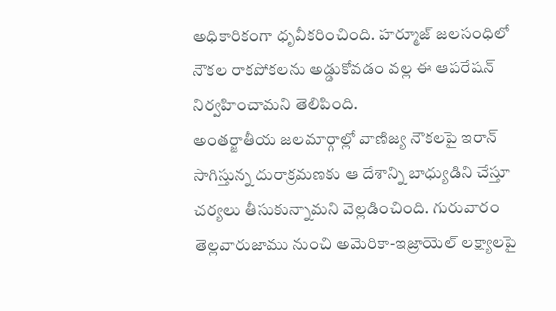అధికారికంగా ధృవీకరించింది. హర్మూజ్ జలసంధిలో నౌకల రాకపోకలను అడ్డుకోవడం వల్ల ఈ ఆపరేషన్ నిర్వహించామని తెలిపింది.
అంతర్జాతీయ జలమార్గాల్లో వాణిజ్య నౌకలపై ఇరాన్ సాగిస్తున్న దురాక్రమణకు ఆ దేశాన్ని బాధ్యుడిని చేస్తూ చర్యలు తీసుకున్నామని వెల్లడించింది. గురువారం తెల్లవారుజాము నుంచి అమెరికా-ఇజ్రాయెల్ లక్ష్యాలపై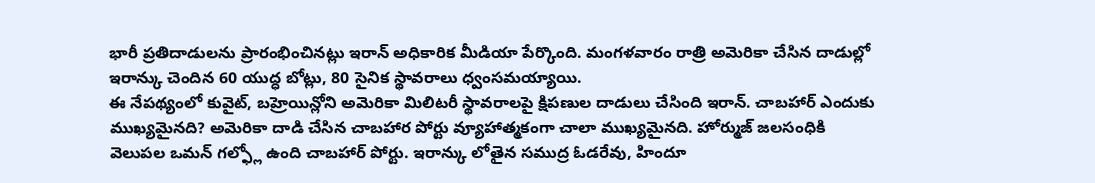భారీ ప్రతిదాడులను ప్రారంభించినట్లు ఇరాన్ అధికారిక మీడియా పేర్కొంది. మంగళవారం రాత్రి అమెరికా చేసిన దాడుల్లో ఇరాన్కు చెందిన 60 యుద్ధ బోట్లు, 80 సైనిక స్థావరాలు ధ్వంసమయ్యాయి.
ఈ నేపథ్యంలో కువైట్, బహ్రెయిన్లోని అమెరికా మిలిటరీ స్థావరాలపై క్షిపణుల దాడులు చేసింది ఇరాన్. చాబహార్ ఎందుకు ముఖ్యమైనది? అమెరికా దాడి చేసిన చాబహార పోర్టు వ్యూహాత్మకంగా చాలా ముఖ్యమైనది. హోర్ముజ్ జలసంధికి వెలుపల ఒమన్ గల్ఫ్లో ఉంది చాబహార్ పోర్టు. ఇరాన్కు లోతైన సముద్ర ఓడరేవు, హిందూ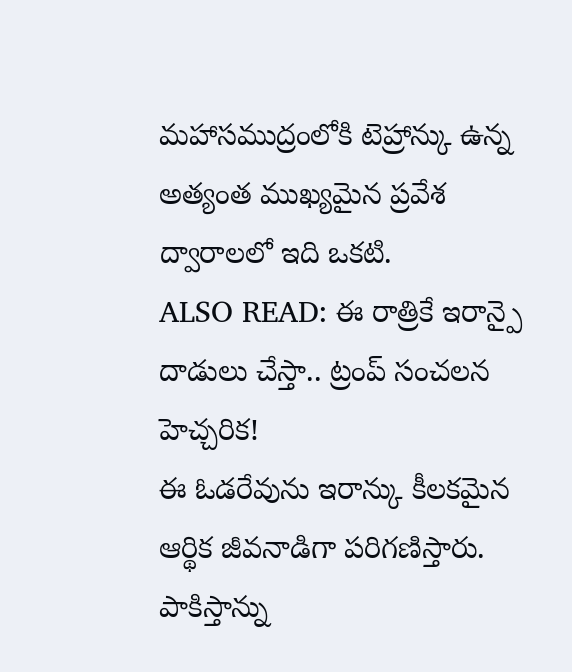మహాసముద్రంలోకి టెహ్రాన్కు ఉన్న అత్యంత ముఖ్యమైన ప్రవేశ ద్వారాలలో ఇది ఒకటి.
ALSO READ: ఈ రాత్రికే ఇరాన్పై దాడులు చేస్తా.. ట్రంప్ సంచలన హెచ్చరిక!
ఈ ఓడరేవును ఇరాన్కు కీలకమైన ఆర్థిక జీవనాడిగా పరిగణిస్తారు. పాకిస్తాన్ను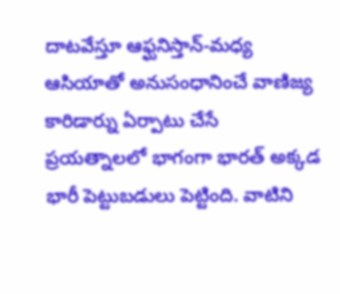దాటవేస్తూ ఆఫ్ఘనిస్తాన్-మధ్య ఆసియాతో అనుసంధానించే వాణిజ్య కారిడార్ను ఏర్పాటు చేసే ప్రయత్నాలలో భాగంగా భారత్ అక్కడ భారీ పెట్టుబడులు పెట్టింది. వాటిని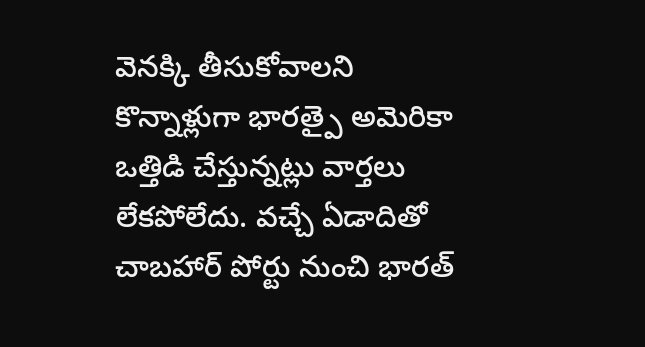వెనక్కి తీసుకోవాలని కొన్నాళ్లుగా భారత్పై అమెరికా ఒత్తిడి చేస్తున్నట్లు వార్తలు లేకపోలేదు. వచ్చే ఏడాదితో చాబహార్ పోర్టు నుంచి భారత్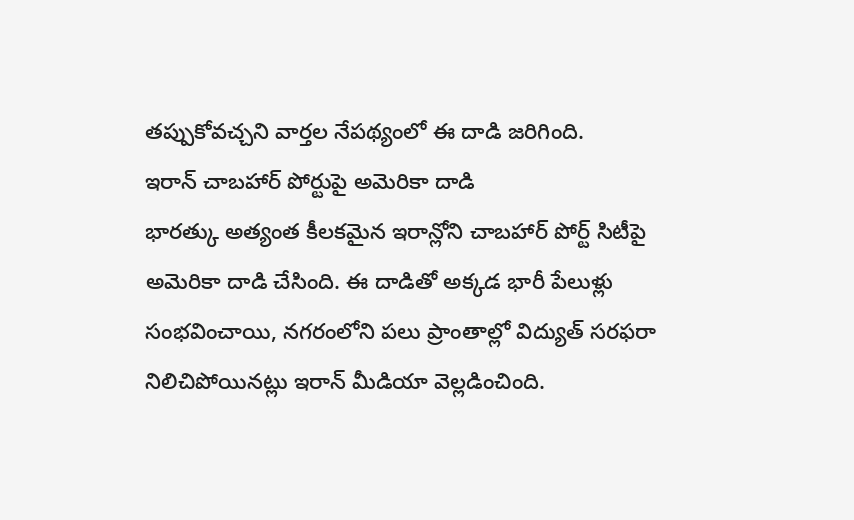తప్పుకోవచ్చని వార్తల నేపథ్యంలో ఈ దాడి జరిగింది.
ఇరాన్ చాబహార్ పోర్టుపై అమెరికా దాడి
భారత్కు అత్యంత కీలకమైన ఇరాన్లోని చాబహార్ పోర్ట్ సిటీపై అమెరికా దాడి చేసింది. ఈ దాడితో అక్కడ భారీ పేలుళ్లు సంభవించాయి, నగరంలోని పలు ప్రాంతాల్లో విద్యుత్ సరఫరా నిలిచిపోయినట్లు ఇరాన్ మీడియా వెల్లడించింది.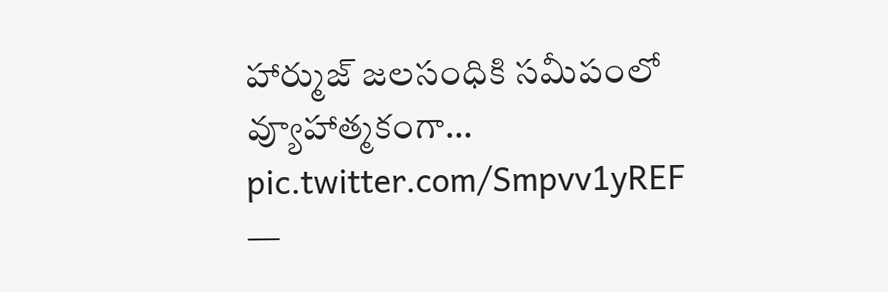హార్ముజ్ జలసంధికి సమీపంలో వ్యూహాత్మకంగా… pic.twitter.com/Smpvv1yREF
—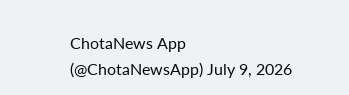ChotaNews App (@ChotaNewsApp) July 9, 2026